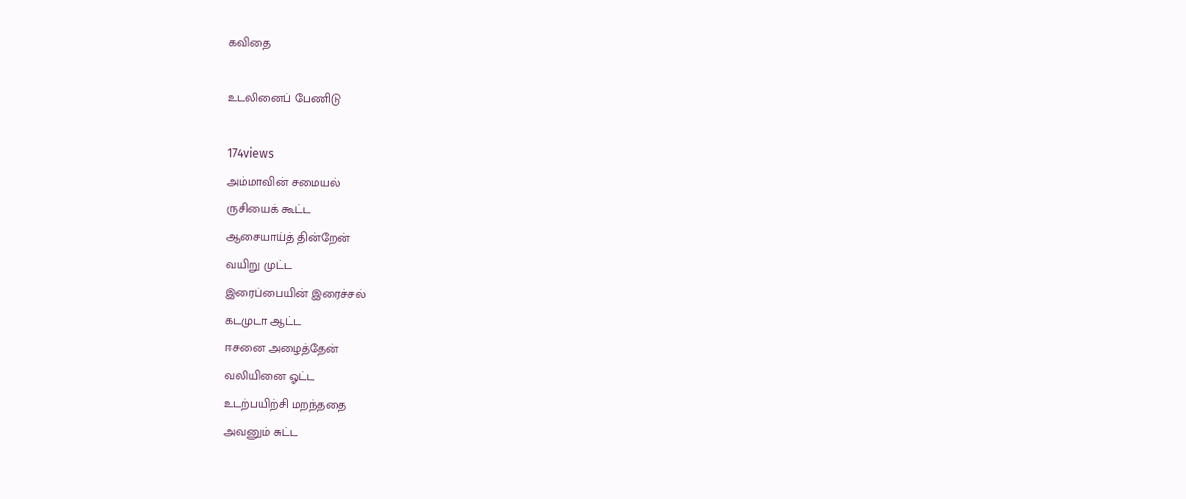கவிதை

உடலினைப் பேணிடு

174views
அம்மாவின் சமையல்
ருசியைக் கூட்ட
ஆசையாய்த் தின்றேன்
வயிறு முட்ட
இரைப்பையின் இரைச்சல்
கடமுடா ஆட்ட
ஈசனை அழைத்தேன்
வலியினை ஓட்ட
உடற்பயிற்சி மறந்ததை
அவனும் சுட்ட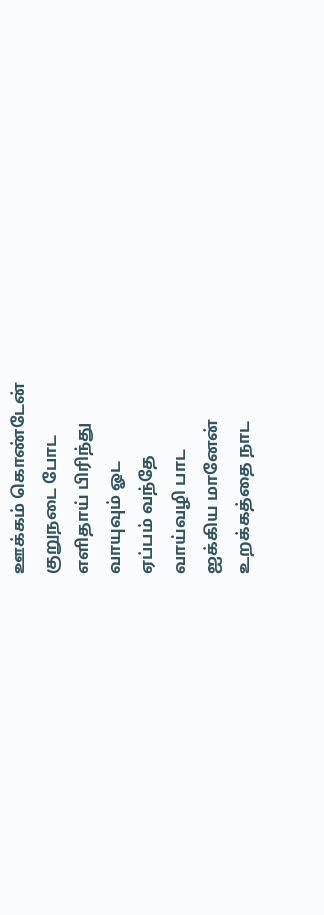ஊக்கம் கொண்டேன்
குறுநடை போட
எளிதாய் பிரிந்து
வாயுவும் ஓட
ஏப்பம் வந்தே
வாய்வழி பாட
ஐக்கிய மானேன்
உறக்கத்தை நாட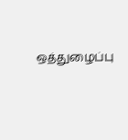ஒத்துழைப்பு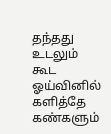தந்தது
உடலும் கூட
ஓய்வினில் களித்தே
கண்களும்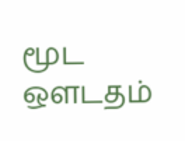மூட
ஔடதம்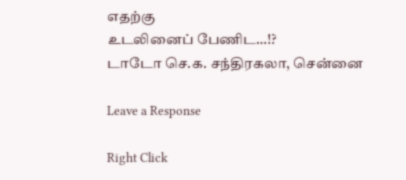எதற்கு
உடலினைப் பேணிட…!?
டாடோ செ.க. சந்திரகலா, சென்னை

Leave a Response

Right Click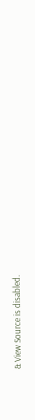& View Source is disabled.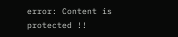error: Content is protected !!